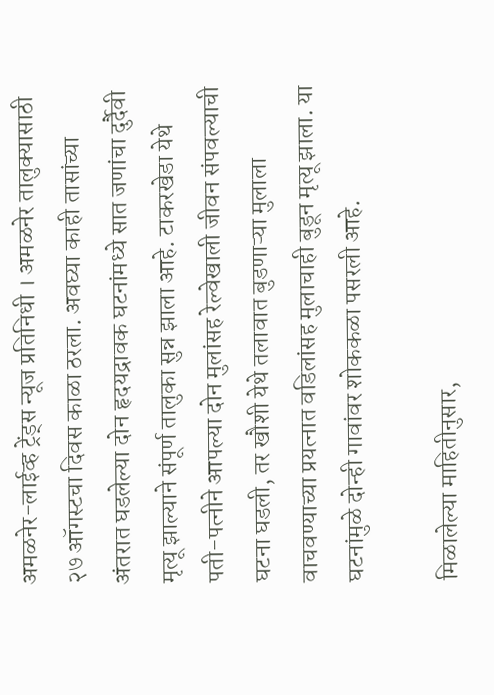अमळनेर-लाईव्ह ट्रेंड्स न्यूज प्रतिनिधी । अमळनेर तालुक्यासाठी २७ ऑगस्टचा दिवस काळा ठरला. अवघ्या काही तासांच्या अंतरात घडलेल्या दोन हृदयद्रावक घटनांमध्ये सात जणांचा दुर्दैवी मृत्यू झाल्याने संपूर्ण तालुका सुन्न झाला आहे. टाकरखेडा येथे पती-पत्नीने आपल्या दोन मुलांसह रेल्वेखाली जीवन संपवल्याची घटना घडली, तर खौशी येथे तलावात बुडणाऱ्या मुलाला वाचवण्याच्या प्रयत्नात वडिलांसह मुलाचाही बुडून मृत्यू झाला. या घटनांमुळे दोन्ही गावांवर शोककळा पसरली आहे.

मिळालेल्या माहितीनुसार,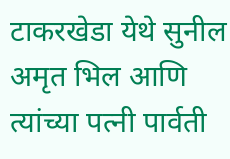टाकरखेडा येथे सुनील अमृत भिल आणि त्यांच्या पत्नी पार्वती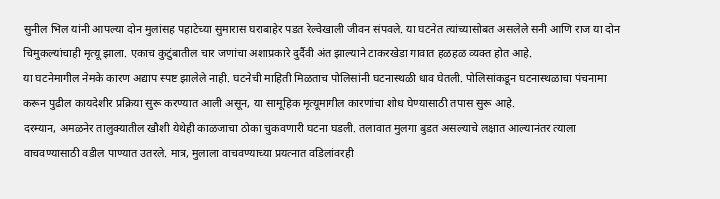सुनील भिल यांनी आपल्या दोन मुलांसह पहाटेच्या सुमारास घराबाहेर पडत रेल्वेखाली जीवन संपवले. या घटनेत त्यांच्यासोबत असलेले सनी आणि राज या दोन चिमुकल्यांचाही मृत्यू झाला. एकाच कुटुंबातील चार जणांचा अशाप्रकारे दुर्दैवी अंत झाल्याने टाकरखेडा गावात हळहळ व्यक्त होत आहे.
या घटनेमागील नेमके कारण अद्याप स्पष्ट झालेले नाही. घटनेची माहिती मिळताच पोलिसांनी घटनास्थळी धाव घेतली. पोलिसांकडून घटनास्थळाचा पंचनामा करून पुढील कायदेशीर प्रक्रिया सुरू करण्यात आली असून, या सामूहिक मृत्यूमागील कारणांचा शोध घेण्यासाठी तपास सुरू आहे.
दरम्यान, अमळनेर तालुक्यातील खौशी येथेही काळजाचा ठोका चुकवणारी घटना घडली. तलावात मुलगा बुडत असल्याचे लक्षात आल्यानंतर त्याला वाचवण्यासाठी वडील पाण्यात उतरले. मात्र, मुलाला वाचवण्याच्या प्रयत्नात वडिलांवरही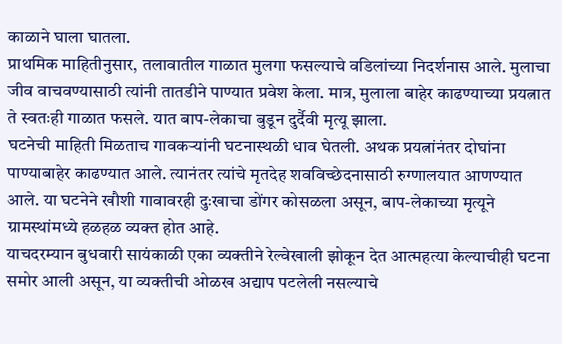काळाने घाला घातला.
प्राथमिक माहितीनुसार, तलावातील गाळात मुलगा फसल्याचे वडिलांच्या निदर्शनास आले. मुलाचा जीव वाचवण्यासाठी त्यांनी तातडीने पाण्यात प्रवेश केला. मात्र, मुलाला बाहेर काढण्याच्या प्रयत्नात ते स्वतःही गाळात फसले. यात बाप-लेकाचा बुडून दुर्दैवी मृत्यू झाला.
घटनेची माहिती मिळताच गावकऱ्यांनी घटनास्थळी धाव घेतली. अथक प्रयत्नांनंतर दोघांना पाण्याबाहेर काढण्यात आले. त्यानंतर त्यांचे मृतदेह शवविच्छेदनासाठी रुग्णालयात आणण्यात आले. या घटनेने खौशी गावावरही दुःखाचा डोंगर कोसळला असून, बाप-लेकाच्या मृत्यूने ग्रामस्थांमध्ये हळहळ व्यक्त होत आहे.
याचदरम्यान बुधवारी सायंकाळी एका व्यक्तीने रेल्वेखाली झोकून देत आत्महत्या केल्याचीही घटना समोर आली असून, या व्यक्तीची ओळख अद्याप पटलेली नसल्याचे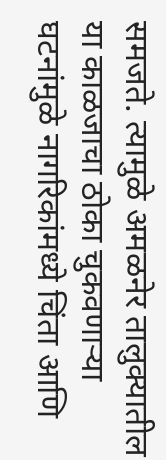समजते. त्यामुळे अमळनेर तालुक्यातील या काळजाचा ठोका चुकवणाऱ्या घटनांमुळे नागरिकांमध्ये चिंता आणि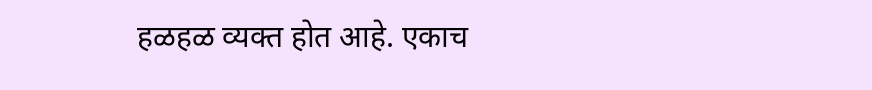हळहळ व्यक्त होत आहे. एकाच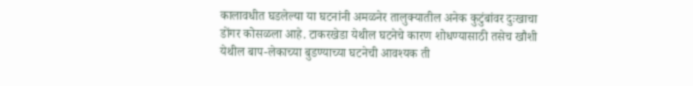कालावधीत घडलेल्या या घटनांनी अमळनेर तालुक्यातील अनेक कुटुंबांवर दुःखाचा डोंगर कोसळला आहे. टाकरखेडा येथील घटनेचे कारण शोधण्यासाठी तसेच खौशी येथील बाप-लेकाच्या बुडण्याच्या घटनेची आवश्यक ती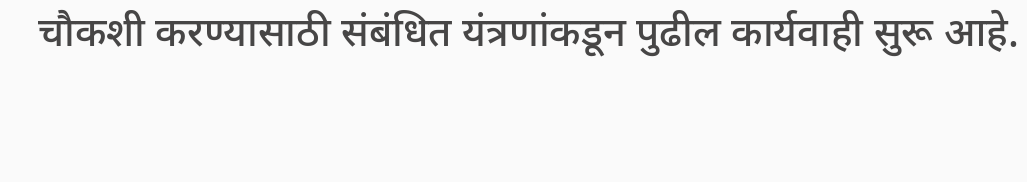चौकशी करण्यासाठी संबंधित यंत्रणांकडून पुढील कार्यवाही सुरू आहे.